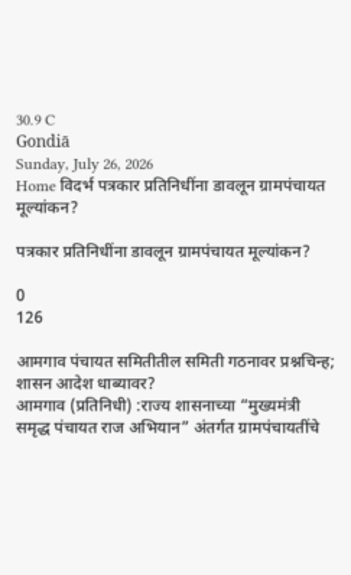30.9 C
Gondiā
Sunday, July 26, 2026
Home विदर्भ पत्रकार प्रतिनिधींना डावलून ग्रामपंचायत मूल्यांकन?

पत्रकार प्रतिनिधींना डावलून ग्रामपंचायत मूल्यांकन?

0
126

आमगाव पंचायत समितीतील समिती गठनावर प्रश्नचिन्ह; शासन आदेश धाब्यावर?
आमगाव (प्रतिनिधी) :राज्य शासनाच्या “मुख्यमंत्री समृद्ध पंचायत राज अभियान” अंतर्गत ग्रामपंचायतींचे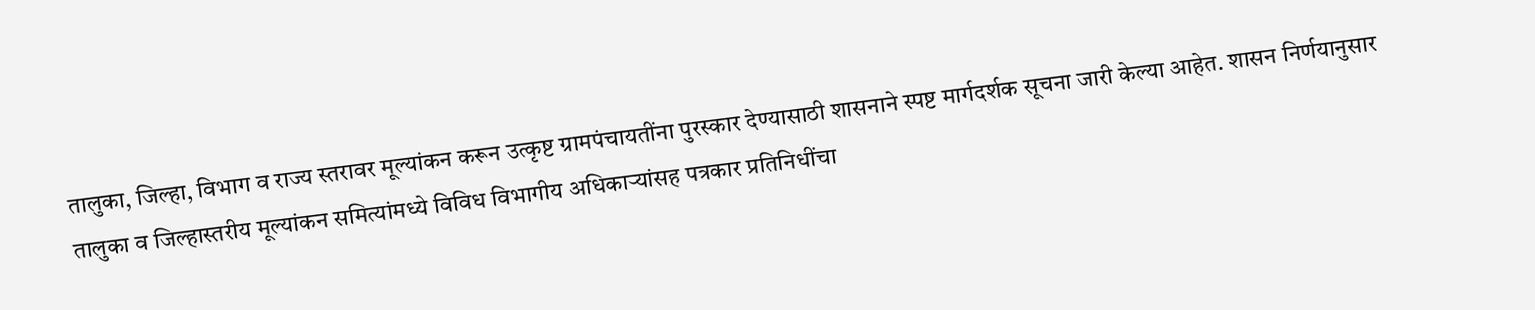तालुका, जिल्हा, विभाग व राज्य स्तरावर मूल्यांकन करून उत्कृष्ट ग्रामपंचायतींना पुरस्कार देण्यासाठी शासनाने स्पष्ट मार्गदर्शक सूचना जारी केल्या आहेत. शासन निर्णयानुसार तालुका व जिल्हास्तरीय मूल्यांकन समित्यांमध्ये विविध विभागीय अधिकाऱ्यांसह पत्रकार प्रतिनिधींचा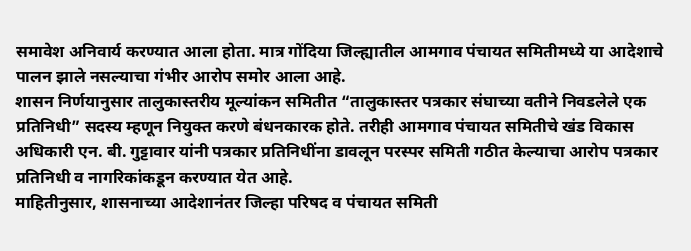समावेश अनिवार्य करण्यात आला होता. मात्र गोंदिया जिल्ह्यातील आमगाव पंचायत समितीमध्ये या आदेशाचे पालन झाले नसल्याचा गंभीर आरोप समोर आला आहे.
शासन निर्णयानुसार तालुकास्तरीय मूल्यांकन समितीत “तालुकास्तर पत्रकार संघाच्या वतीने निवडलेले एक प्रतिनिधी” सदस्य म्हणून नियुक्त करणे बंधनकारक होते. तरीही आमगाव पंचायत समितीचे खंड विकास अधिकारी एन. बी. गुट्टावार यांनी पत्रकार प्रतिनिधींना डावलून परस्पर समिती गठीत केल्याचा आरोप पत्रकार प्रतिनिधी व नागरिकांकडून करण्यात येत आहे.
माहितीनुसार, शासनाच्या आदेशानंतर जिल्हा परिषद व पंचायत समिती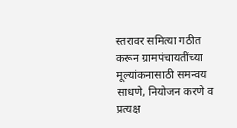स्तरावर समित्या गठीत करून ग्रामपंचायतींच्या मूल्यांकनासाठी समन्वय साधणे, नियोजन करणे व प्रत्यक्ष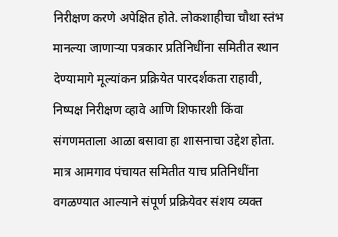निरीक्षण करणे अपेक्षित होते. लोकशाहीचा चौथा स्तंभ मानल्या जाणाऱ्या पत्रकार प्रतिनिधींना समितीत स्थान देण्यामागे मूल्यांकन प्रक्रियेत पारदर्शकता राहावी, निष्पक्ष निरीक्षण व्हावे आणि शिफारशी किंवा संगणमताला आळा बसावा हा शासनाचा उद्देश होता. मात्र आमगाव पंचायत समितीत याच प्रतिनिधींना वगळण्यात आल्याने संपूर्ण प्रक्रियेवर संशय व्यक्त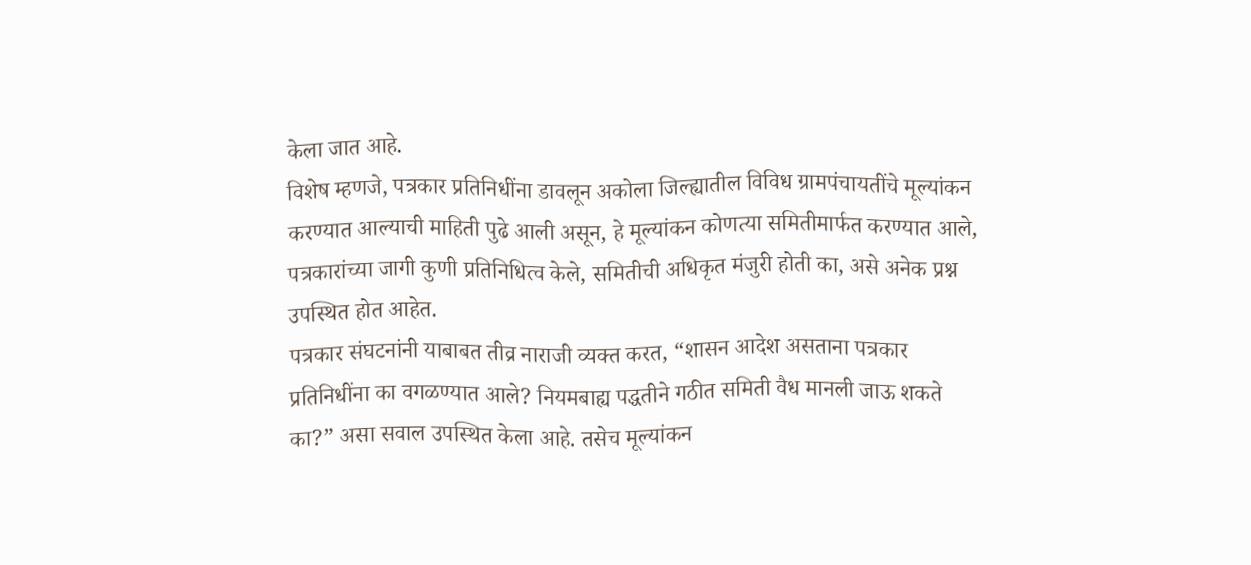केला जात आहे.
विशेष म्हणजे, पत्रकार प्रतिनिधींना डावलून अकोला जिल्ह्यातील विविध ग्रामपंचायतींचे मूल्यांकन करण्यात आल्याची माहिती पुढे आली असून, हे मूल्यांकन कोणत्या समितीमार्फत करण्यात आले, पत्रकारांच्या जागी कुणी प्रतिनिधित्व केले, समितीची अधिकृत मंजुरी होती का, असे अनेक प्रश्न उपस्थित होत आहेत.
पत्रकार संघटनांनी याबाबत तीव्र नाराजी व्यक्त करत, “शासन आदेश असताना पत्रकार प्रतिनिधींना का वगळण्यात आले? नियमबाह्य पद्धतीने गठीत समिती वैध मानली जाऊ शकते का?” असा सवाल उपस्थित केला आहे. तसेच मूल्यांकन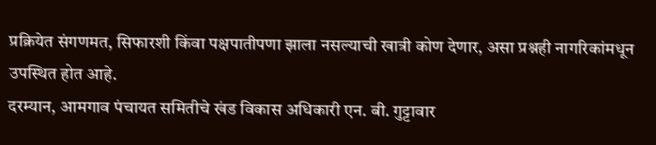प्रक्रियेत संगणमत, सिफारशी किंवा पक्षपातीपणा झाला नसल्याची खात्री कोण देणार, असा प्रश्नही नागरिकांमधून उपस्थित होत आहे.
दरम्यान, आमगाव पंचायत समितीचे खंड विकास अधिकारी एन. बी. गुट्टावार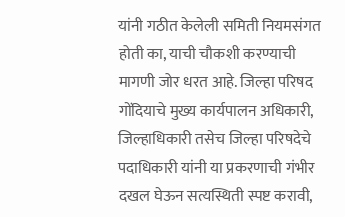यांनी गठीत केलेली समिती नियमसंगत होती का, याची चौकशी करण्याची मागणी जोर धरत आहे. जिल्हा परिषद गोंदियाचे मुख्य कार्यपालन अधिकारी, जिल्हाधिकारी तसेच जिल्हा परिषदेचे पदाधिकारी यांनी या प्रकरणाची गंभीर दखल घेऊन सत्यस्थिती स्पष्ट करावी,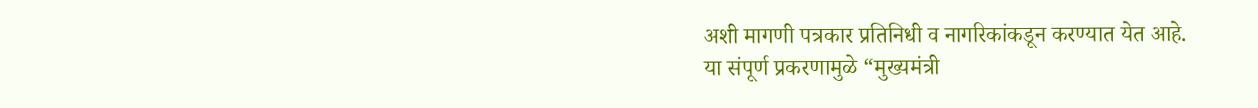अशी मागणी पत्रकार प्रतिनिधी व नागरिकांकडून करण्यात येत आहे.
या संपूर्ण प्रकरणामुळे “मुख्यमंत्री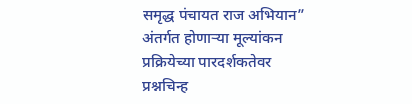समृद्ध पंचायत राज अभियान” अंतर्गत होणाऱ्या मूल्यांकन प्रक्रियेच्या पारदर्शकतेवर प्रश्नचिन्ह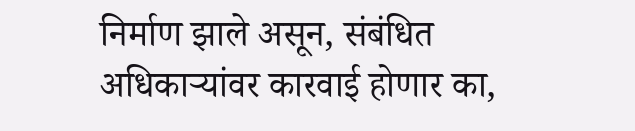निर्माण झाले असून, संबंधित अधिकाऱ्यांवर कारवाई होणार का,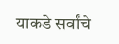याकडे सर्वांचे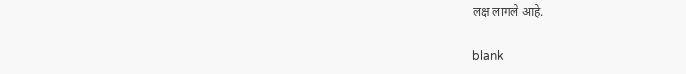लक्ष लागले आहे.

blank